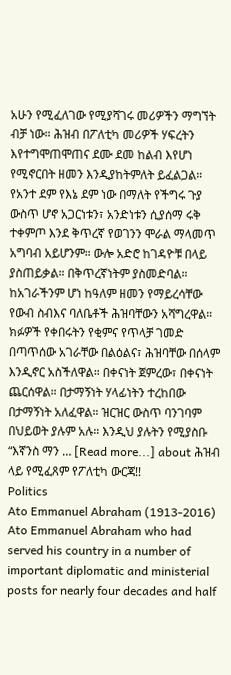አሁን የሚፈለገው የሚያሻገሩ መሪዎችን ማግኘት ብቻ ነው። ሕዝብ በፖለቲካ መሪዎች ሃፍረትን እየተግሞጠሞጠና ደሙ ደመ ከልብ እየሆነ የሚኖርበት ዘመን እንዲያከትምለት ይፈልጋል። የአንተ ደም የእኔ ደም ነው በማለት የችግሩ ጉያ ውስጥ ሆኖ አጋርነቱን፣ አንድነቱን ሲያሰማ ሩቅ ተቀምጦ እንደ ቅጥረኛ የወገንን ሞራል ማላመጥ አግባብ አይሆንም። ውሎ አድሮ ከገዳዮቹ በላይ ያስጠይቃል። በቅጥረኛነትም ያስመድባል። ከአገራችንም ሆነ ከዓለም ዘመን የማይረሳቸው የውብ ስብእና ባለቤቶች ሕዝባቸውን አሻግረዋል። ክፉዎች የቀበሩትን የቂምና የጥላቻ ገመድ በጣጥሰው አገራቸው በልዕልና፣ ሕዝባቸው በሰላም እንዲኖር አስችለዋል። በቀናነት ጀምረው፣ በቀናነት ጨርሰዋል። በታማኝነት ሃላፊነትን ተረከበው በታማኝነት አለፈዋል። ዝርዝር ውስጥ ባንገባም በህይወት ያሉም አሉ። እንዲህ ያሉትን የሚያስቡ “እኛንስ ማን … [Read more...] about ሕዝብ ላይ የሚፈጸም የፖለቲካ ውርጃ!!
Politics
Ato Emmanuel Abraham (1913-2016)
Ato Emmanuel Abraham who had served his country in a number of important diplomatic and ministerial posts for nearly four decades and half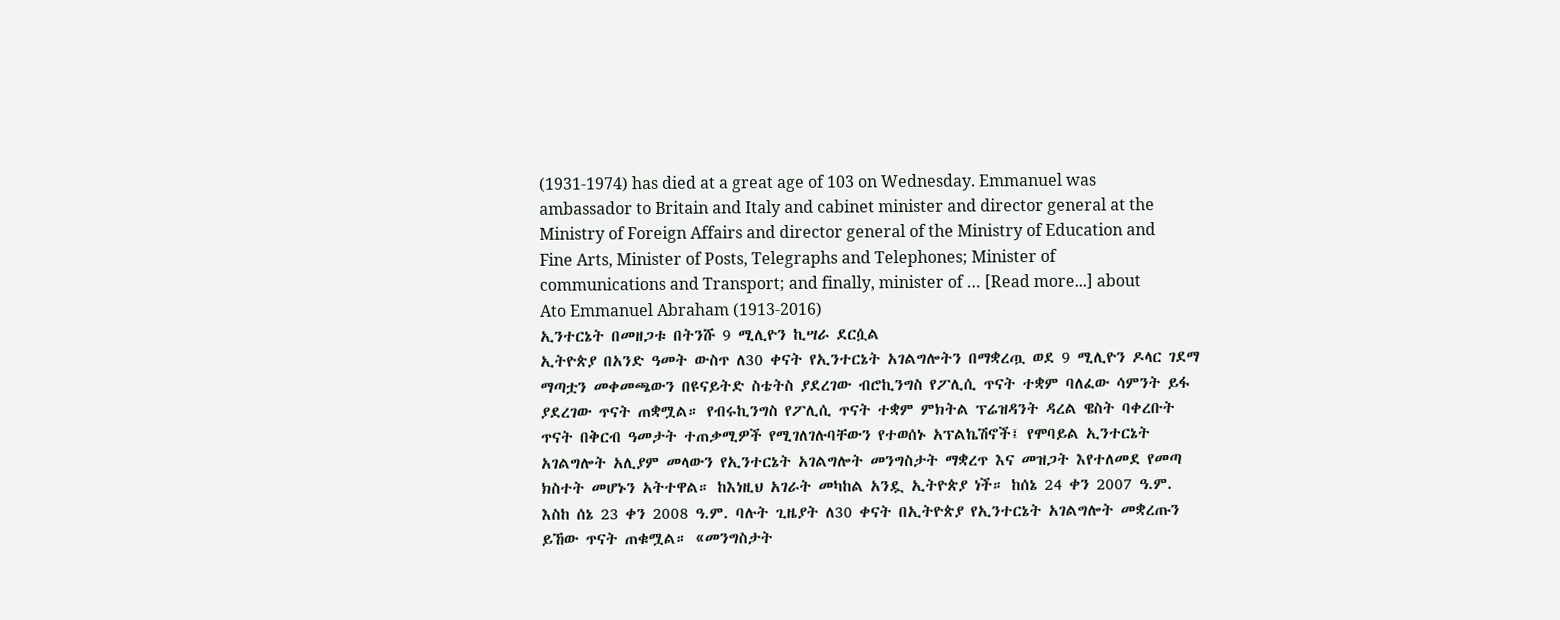(1931-1974) has died at a great age of 103 on Wednesday. Emmanuel was ambassador to Britain and Italy and cabinet minister and director general at the Ministry of Foreign Affairs and director general of the Ministry of Education and Fine Arts, Minister of Posts, Telegraphs and Telephones; Minister of communications and Transport; and finally, minister of … [Read more...] about Ato Emmanuel Abraham (1913-2016)
ኢንተርኔት በመዘጋቱ በትንሹ 9 ሚሊዮን ኪሣራ ደርሷል
ኢትዮጵያ በአንድ ዓመት ውስጥ ለ30 ቀናት የኢንተርኔት አገልግሎትን በማቋረጧ ወደ 9 ሚሊዮን ዶላር ገደማ ማጣቷን መቀመጫውን በዩናይትድ ስቴትስ ያደረገው ብሮኪንግስ የፖሊሲ ጥናት ተቋም ባለፈው ሳምንት ይፋ ያደረገው ጥናት ጠቋሟል። የብሩኪንግስ የፖሊሲ ጥናት ተቋም ምክትል ፕሬዝዳንት ዳረል ዌስት ባቀረቡት ጥናት በቅርብ ዓመታት ተጠቃሚዎች የሚገለገሉባቸውን የተወሰኑ አፕልኬሽኖች፤ የሞባይል ኢንተርኔት አገልግሎት አሊያም መላውን የኢንተርኔት አገልግሎት መንግስታት ማቋረጥ እና መዝጋት እየተለመደ የመጣ ክስተት መሆኑን አትተዋል። ከእነዚህ አገራት መካከል አንዷ ኢትዮጵያ ነች። ከሰኔ 24 ቀን 2007 ዓ.ም. እስከ ሰኔ 23 ቀን 2008 ዓ.ም. ባሉት ጊዜያት ለ30 ቀናት በኢትዮጵያ የኢንተርኔት አገልግሎት መቋረጡን ይኸው ጥናት ጠቁሟል። «መንግስታት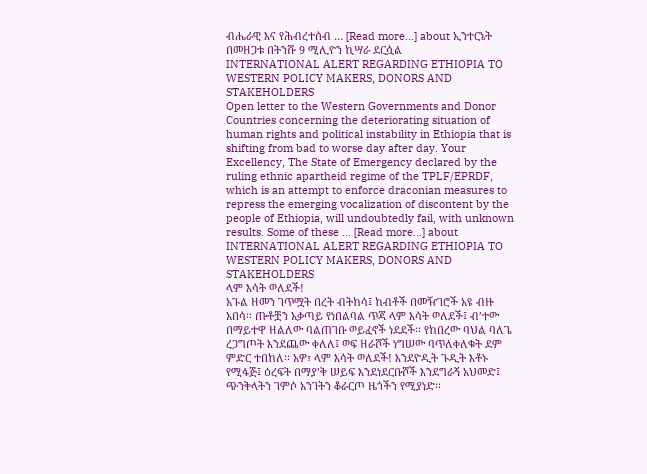ብሔራዊ እና የሕብረተሰብ … [Read more...] about ኢንተርኔት በመዘጋቱ በትንሹ 9 ሚሊዮን ኪሣራ ደርሷል
INTERNATIONAL ALERT REGARDING ETHIOPIA TO WESTERN POLICY MAKERS, DONORS AND STAKEHOLDERS
Open letter to the Western Governments and Donor Countries concerning the deteriorating situation of human rights and political instability in Ethiopia that is shifting from bad to worse day after day. Your Excellency, The State of Emergency declared by the ruling ethnic apartheid regime of the TPLF/EPRDF, which is an attempt to enforce draconian measures to repress the emerging vocalization of discontent by the people of Ethiopia, will undoubtedly fail, with unknown results. Some of these … [Read more...] about INTERNATIONAL ALERT REGARDING ETHIOPIA TO WESTERN POLICY MAKERS, DONORS AND STAKEHOLDERS
ላም እሳት ወለደች!
አጉል ዘመን ገጥሟት በረት ብትከሳ፤ ከብቶች በመዥገሮች አዩ ብዙ አበሳ፡፡ ጡቶቿን አቃጣይ የነበልባል ጥጃ ላም እሳት ወለደች፤ ብ’ተው በማይተዋ ዘልለው ባልጠገቡ ወይፈኖች ነደደች፡፡ የከበረው ባህል ባለጌ ረጋግጦት እንደጨው ቀለለ፤ ወፍ ዘራሾች ነግሠው ባጥለቀለቁት ደም ምድር ተበከለ፡፡ አዎ፣ ላም እሳት ወለደች! እንደዮዲት ጉዲት እቶኑ የሚፋጅ፤ ዕረፍት በማያ’ቅ ሠይፍ እንደነደርቡሾች እንደግራኝ አህመድ፤ ጭንቅላትን ገምሶ አንገትን ቆራርጦ ዜጎችን የሚያነድ፡፡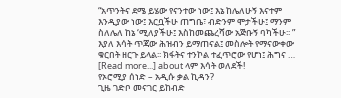“አጥንትና ደሜ ይሄው የናንተው ነው፤ እኔ ከሌለሁኝ እናተም እንዲያው ነው፤ እርቧችሁ ጠግቤ፣ ብድንም ሞታችሁ፤ ማንም ስለሌለ ከኔ ‘ሚለያችሁ፤ እስከመጨረሻው አጅቡኝ ባካችሁ፡፡ ” እያለ እሳት ጥጃው ሕዝብን ይማጠናል፤ መስሎት የማናውቀው ቁርበት ዘርጉ ይላል፡፡ ክፋትና ተንኮል ተፈጥሮው የሆነ፤ ሕግና … [Read more...] about ላም እሳት ወለደች!
የኦሮሚያ ሰነድ – አዲሱ ቃል ኪዳን?
ጊዜ ገድቦ መናገር ይከብድ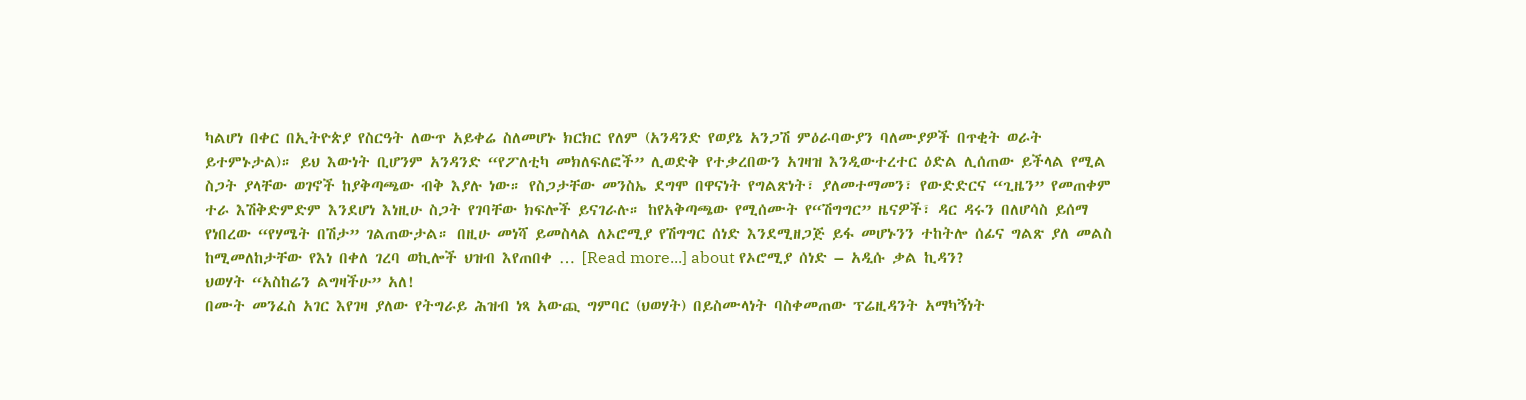ካልሆነ በቀር በኢትዮጵያ የስርዓት ለውጥ አይቀሬ ስለመሆኑ ክርክር የለም (አንዳንድ የወያኔ አንጋሽ ምዕራባውያን ባለሙያዎች በጥቂት ወራት ይተምኑታል)። ይህ እውነት ቢሆንም አንዳንድ “የፖለቲካ መክለፍለፎች” ሊወድቅ የተቃረበውን አገዛዝ እንዲውተረተር ዕድል ሊሰጠው ይችላል የሚል ስጋት ያላቸው ወገኖች ከያቅጣጫው ብቅ እያሉ ነው። የስጋታቸው መንስኤ ደግሞ በዋናነት የግልጽነት፣ ያለመተማመን፣ የውድድርና “ጊዜን” የመጠቀም ተራ እሽቅድምድም እንደሆነ እነዚሁ ስጋት የገባቸው ክፍሎች ይናገራሉ። ከየአቅጣጫው የሚሰሙት የ“ሽግግር” ዜናዎች፣ ዳር ዳሩን በለሆሳስ ይሰማ የነበረው “የሃሜት በሽታ” ገልጠውታል። በዚሁ መነሻ ይመስላል ለኦሮሚያ የሽግግር ሰነድ እንደሚዘጋጅ ይፋ መሆኑንን ተከትሎ ሰፊና ግልጽ ያለ መልስ ከሚመለከታቸው የእነ በቀለ ገረባ ወኪሎች ህዝብ እየጠበቀ … [Read more...] about የኦሮሚያ ሰነድ – አዲሱ ቃል ኪዳን?
ህወሃት “አስከሬን ልግዛችሁ” አለ!
በሙት መንፈስ አገር እየገዛ ያለው የትግራይ ሕዝብ ነጻ አውጪ ግምባር (ህወሃት) በይስሙላነት ባስቀመጠው ፕሬዚዳንት አማካኝነት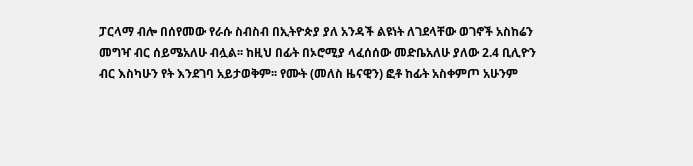ፓርላማ ብሎ በሰየመው የራሱ ስብስብ በኢትዮጵያ ያለ አንዳች ልዩነት ለገደላቸው ወገኖች አስከሬን መግዣ ብር ሰይሜአለሁ ብሏል፡፡ ከዚህ በፊት በኦሮሚያ ላፈሰሰው መድቤአለሁ ያለው 2.4 ቢሊዮን ብር እስካሁን የት እንደገባ አይታወቅም፡፡ የሙት (መለስ ዜናዊን) ፎቶ ከፊት አስቀምጦ አሁንም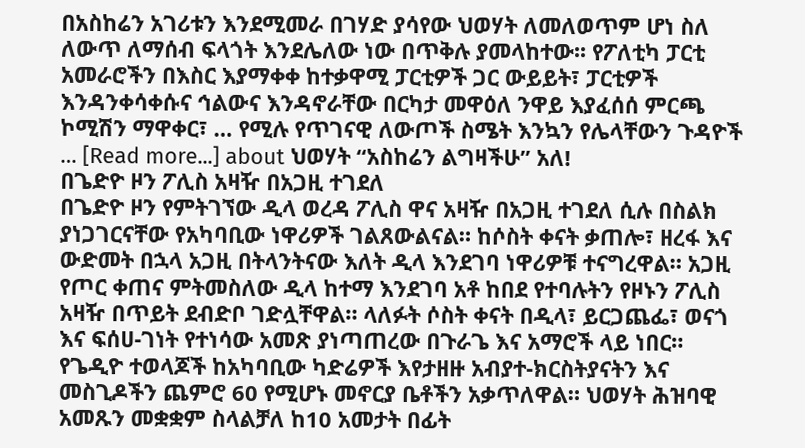በአስከሬን አገሪቱን እንደሚመራ በገሃድ ያሳየው ህወሃት ለመለወጥም ሆነ ስለ ለውጥ ለማሰብ ፍላጎት እንደሌለው ነው በጥቅሉ ያመላከተው፡፡ የፖለቲካ ፓርቲ አመራሮችን በእስር እያማቀቀ ከተቃዋሚ ፓርቲዎች ጋር ውይይት፣ ፓርቲዎች እንዳንቀሳቀሱና ኅልውና እንዳኖራቸው በርካታ መዋዕለ ንዋይ እያፈሰሰ ምርጫ ኮሚሽን ማዋቀር፣ … የሚሉ የጥገናዊ ለውጦች ስሜት እንኳን የሌላቸውን ጉዳዮች … [Read more...] about ህወሃት “አስከሬን ልግዛችሁ” አለ!
በጌድዮ ዞን ፖሊስ አዛዥ በአጋዚ ተገደለ
በጌድዮ ዞን የምትገኘው ዲላ ወረዳ ፖሊስ ዋና አዛዥ በአጋዚ ተገደለ ሲሉ በስልክ ያነጋገርናቸው የአካባቢው ነዋሪዎች ገልጸውልናል። ከሶስት ቀናት ቃጠሎ፣ ዘረፋ እና ውድመት በኋላ አጋዚ በትላንትናው እለት ዲላ እንደገባ ነዋሪዎቹ ተናግረዋል። አጋዚ የጦር ቀጠና ምትመስለው ዲላ ከተማ እንደገባ አቶ ከበደ የተባሉትን የዞኑን ፖሊስ አዛዥ በጥይት ደብድቦ ገድሏቸዋል። ላለፉት ሶስት ቀናት በዲላ፣ ይርጋጨፌ፣ ወናጎ እና ፍሰሀ-ገነት የተነሳው አመጽ ያነጣጠረው በጉራጌ እና አማሮች ላይ ነበር። የጌዲዮ ተወላጆች ከአካባቢው ካድሬዎች እየታዘዙ አብያተ-ክርስትያናትን እና መስጊዶችን ጨምሮ 60 የሚሆኑ መኖርያ ቤቶችን አቃጥለዋል። ህወሃት ሕዝባዊ አመጹን መቋቋም ስላልቻለ ከ10 አመታት በፊት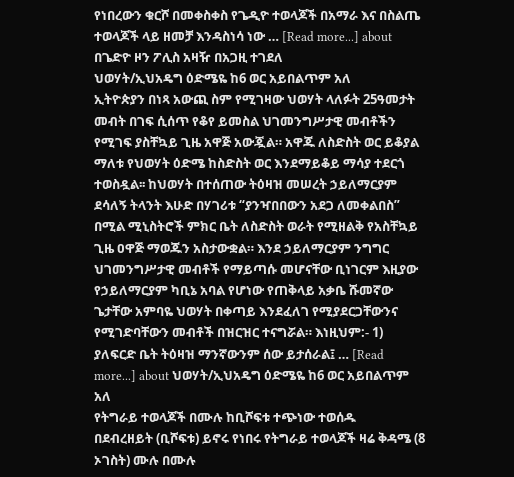የነበረውን ቁርሾ በመቀስቀስ የጌዲዮ ተወላጆች በአማራ እና በስልጤ ተወላጆች ላይ ዘመቻ እንዳስነሳ ነው … [Read more...] about በጌድዮ ዞን ፖሊስ አዛዥ በአጋዚ ተገደለ
ህወሃት/ኢህአዴግ ዕድሜዬ ከ6 ወር አይበልጥም አለ
ኢትዮጵያን በነጻ አውጪ ስም የሚገዛው ህወሃት ላለፉት 25ዓመታት መብት በገፍ ሲሰጥ የቆየ ይመስል ህገመንግሥታዊ መብቶችን የሚገፍ ያስቸኳይ ጊዜ አዋጅ አውጇል። አዋጁ ለስድስት ወር ይቆያል ማለቱ የህወሃት ዕድሜ ከስድስት ወር እንደማይቆይ ማሳያ ተደርጎ ተወስዷል፡፡ ከህወሃት በተሰጠው ትዕዛዝ መሠረት ኃይለማርያም ደሳለኝ ትላንት እሁድ በሃገሪቱ “ያንዣበበውን አደጋ ለመቀልበስ” በሚል ሚኒስትሮች ምክር ቤት ለስድስት ወራት የሚዘልቅ የአስቸኳይ ጊዜ ዐዋጅ ማወጁን አስታውቋል። እንደ ኃይለማርያም ንግግር ህገመንግሥታዊ መብቶች የማይጣሱ መሆናቸው ቢነገርም እዚያው የኃይለማርያም ካቢኔ አባል የሆነው የጠቅላይ አቃቤ ሹመኛው ጌታቸው አምባዬ ህወሃት በቀጣይ እንደፈለገ የሚያደርጋቸውንና የሚገድባቸውን መብቶች በዝርዝር ተናግሯል። እነዚህም:- 1) ያለፍርድ ቤት ትዕዛዝ ማንኛውንም ሰው ይታሰራል፤ … [Read more...] about ህወሃት/ኢህአዴግ ዕድሜዬ ከ6 ወር አይበልጥም አለ
የትግራይ ተወላጆች በሙሉ ከቢሾፍቱ ተጭነው ተወሰዱ
በደብረዘይት (ቢሾፍቱ) ይኖሩ የነበሩ የትግራይ ተወላጆች ዛሬ ቅዳሜ (8 ኦገስት) ሙሉ በሙሉ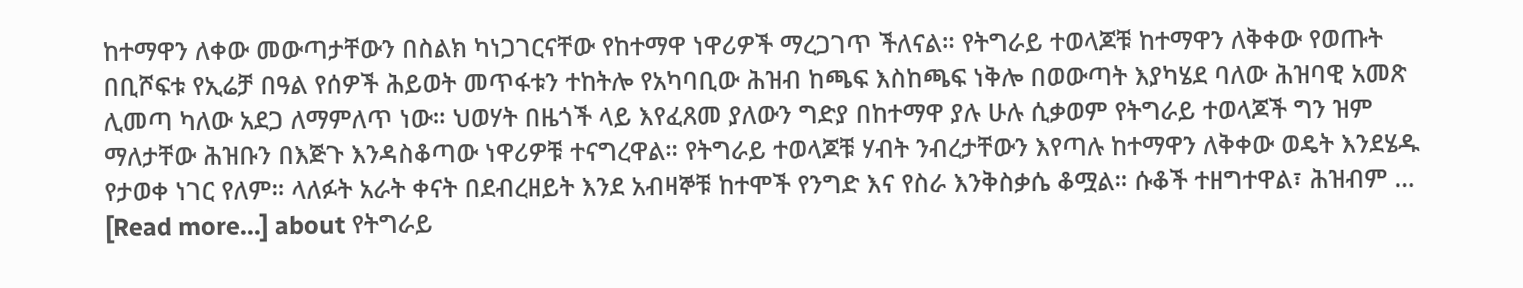ከተማዋን ለቀው መውጣታቸውን በስልክ ካነጋገርናቸው የከተማዋ ነዋሪዎች ማረጋገጥ ችለናል። የትግራይ ተወላጆቹ ከተማዋን ለቅቀው የወጡት በቢሾፍቱ የኢሬቻ በዓል የሰዎች ሕይወት መጥፋቱን ተከትሎ የአካባቢው ሕዝብ ከጫፍ እስከጫፍ ነቅሎ በወውጣት እያካሄደ ባለው ሕዝባዊ አመጽ ሊመጣ ካለው አደጋ ለማምለጥ ነው። ህወሃት በዜጎች ላይ እየፈጸመ ያለውን ግድያ በከተማዋ ያሉ ሁሉ ሲቃወም የትግራይ ተወላጆች ግን ዝም ማለታቸው ሕዝቡን በእጅጉ እንዳስቆጣው ነዋሪዎቹ ተናግረዋል። የትግራይ ተወላጆቹ ሃብት ንብረታቸውን እየጣሉ ከተማዋን ለቅቀው ወዴት እንደሄዱ የታወቀ ነገር የለም። ላለፉት አራት ቀናት በደብረዘይት እንደ አብዛኞቹ ከተሞች የንግድ እና የስራ እንቅስቃሴ ቆሟል። ሱቆች ተዘግተዋል፣ ሕዝብም … [Read more...] about የትግራይ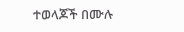ተወላጆች በሙሉ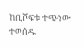ከቢሾፍቱ ተጭነው ተወሰዱ